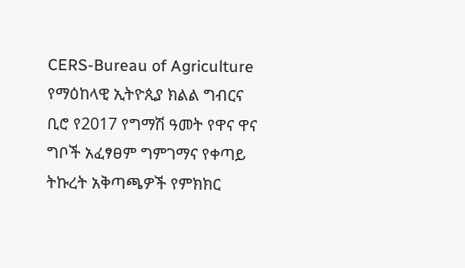CERS-Bureau of Agriculture
የማዕከላዊ ኢትዮጲያ ክልል ግብርና ቢሮ የ2017 የግማሽ ዓመት የዋና ዋና ግቦች አፈፃፀም ግምገማና የቀጣይ ትኩረት አቅጣጫዎች የምክክር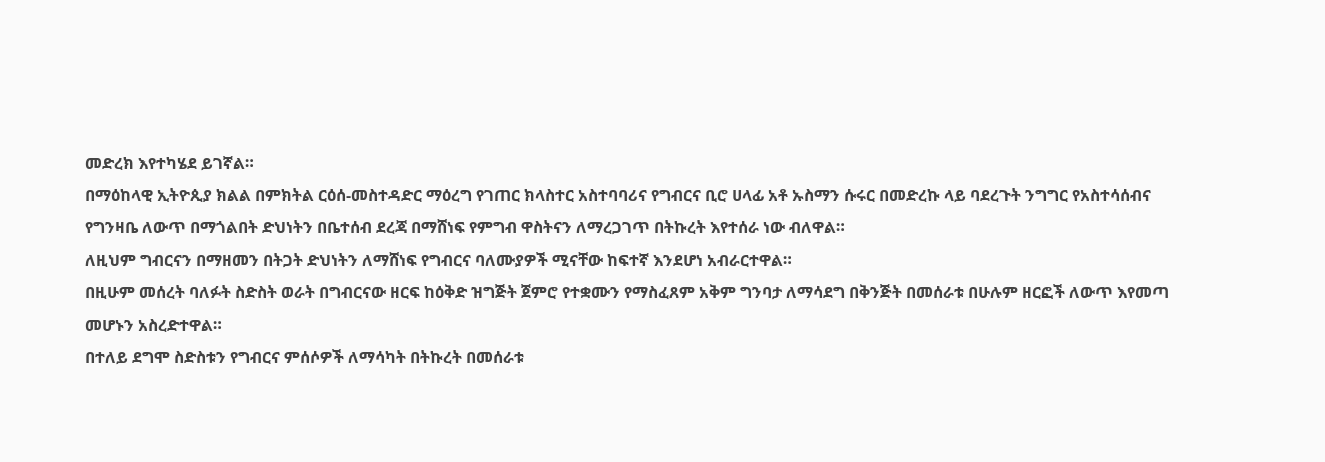መድረክ እየተካሄደ ይገኛል።
በማዕከላዊ ኢትዮጲያ ክልል በምክትል ርዕሰ-መስተዳድር ማዕረግ የገጠር ክላስተር አስተባባሪና የግብርና ቢሮ ሀላፊ አቶ ኡስማን ሱሩር በመድረኩ ላይ ባደረጉት ንግግር የአስተሳሰብና የግንዛቤ ለውጥ በማጎልበት ድህነትን በቤተሰብ ደረጃ በማሸነፍ የምግብ ዋስትናን ለማረጋገጥ በትኩረት እየተሰራ ነው ብለዋል።
ለዚህም ግብርናን በማዘመን በትጋት ድህነትን ለማሸነፍ የግብርና ባለሙያዎች ሚናቸው ከፍተኛ እንደሆነ አብራርተዋል።
በዚሁም መሰረት ባለፉት ስድስት ወራት በግብርናው ዘርፍ ከዕቅድ ዝግጅት ጀምሮ የተቋሙን የማስፈጸም አቅም ግንባታ ለማሳደግ በቅንጅት በመሰራቱ በሁሉም ዘርፎች ለውጥ እየመጣ መሆኑን አስረድተዋል።
በተለይ ደግሞ ስድስቱን የግብርና ምሰሶዎች ለማሳካት በትኩረት በመሰራቱ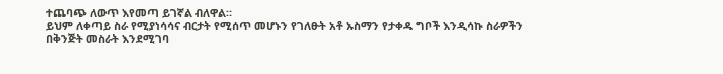ተጨባጭ ለውጥ እየመጣ ይገኛል ብለዋል።
ይህም ለቀጣይ ስራ የሚያነሳሳና ብርታት የሚሰጥ መሆኑን የገለፁት አቶ ኡስማን የታቀዱ ግቦች እንዲሳኩ ስራዎችን በቅንጅት መስራት እንደሚገባ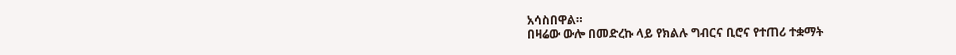አሳስበዋል።
በዛሬው ውሎ በመድረኩ ላይ የክልሉ ግብርና ቢሮና የተጠሪ ተቋማት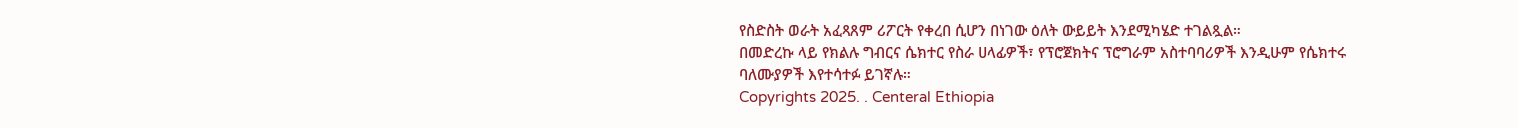የስድስት ወራት አፈጻጸም ሪፖርት የቀረበ ሲሆን በነገው ዕለት ውይይት እንደሚካሄድ ተገልጿል።
በመድረኩ ላይ የክልሉ ግብርና ሴክተር የስራ ሀላፊዎች፣ የፕሮጀክትና ፕሮግራም አስተባባሪዎች እንዲሁም የሴክተሩ
ባለሙያዎች እየተሳተፉ ይገኛሉ።
Copyrights 2025. . Centeral Ethiopia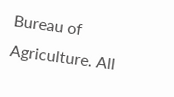Bureau of Agriculture. All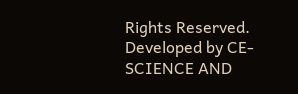Rights Reserved.
Developed by CE-SCIENCE AND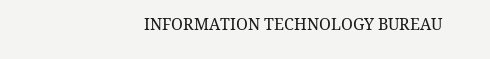INFORMATION TECHNOLOGY BUREAU